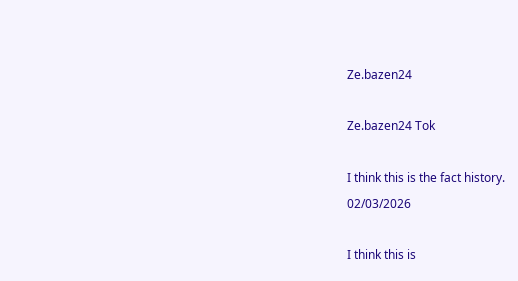Ze.bazen24

Ze.bazen24 Tok

I think this is the fact history.
02/03/2026

I think this is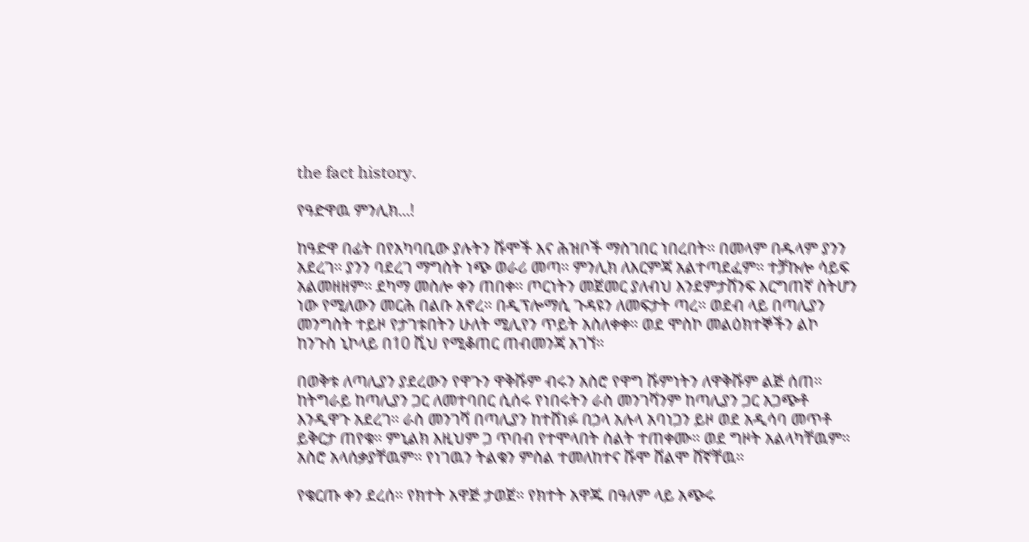the fact history.

የዓድዋዉ ምንሊክ...!

ከዓድዋ በፊት በየአካባቢው ያሉትን ሹሞች እና ሕዝቦች ማስገበር ነበረበት። በመላም በዱላም ያንን አደረገ። ያንን ባደረገ ማግስት ነጭ ወራሪ መጣ። ምንሊክ ለእርምጃ አልተጣደፈም። ተቻኩሎ ሳይፍ አልመዘዘም። ደካማ መስሎ ቀን ጠበቀ። ጦርነትን መጀመር ያለብህ እንደምታሸንፍ እርግጠኛ ስትሆን ነው የሚለውን መርሕ በልቡ አኖረ። በዲፕሎማሲ ጉዳዩን ለመፍታት ጣረ። ወደብ ላይ በጣሊያን መንግስት ተይዞ የታገቱበትን ሁለት ሚሊየን ጥይት አስለቀቀ። ወደ ሞስኮ መልዕክተኞችን ልኮ ከንጉስ ኒኮላይ በ10 ሺህ የሚቆጠር ጠብመንጃ አገኘ።

በወቅቱ ለጣሊያን ያደረውን የዋጉን ዋቅሹም ብሩን አስሮ የዋግ ሹምነትን ለዋቅሹም ልጅ ሰጠ። ከትግራይ ከጣሊያን ጋር ለመተባበር ሲሰሩ የነበሩትን ራስ መንገሻንም ከጣሊያን ጋር አጋጭቶ እንዲዋጉ አደረገ። ራስ መንገሻ በጣሊያን ከተሸነፉ በኃላ አሉላ አባነጋን ይዞ ወደ አዲሳባ መጥቶ ይቅርታ ጠየቁ። ምኒልክ እዚህም ጋ ጥበብ የተሞላበት ስልት ተጠቀሙ። ወደ ግዞት አልላካቸዉም። አስሮ አላሰቃያቸዉም። የነገዉን ትልቁን ምስል ተመለከተና ሹሞ ሸልሞ ሸኛቸዉ።

የቁርጡ ቀን ደረሰ። የክተት አዋጅ ታወጀ። የክተት አዋጁ በዓለም ላይ አጭሩ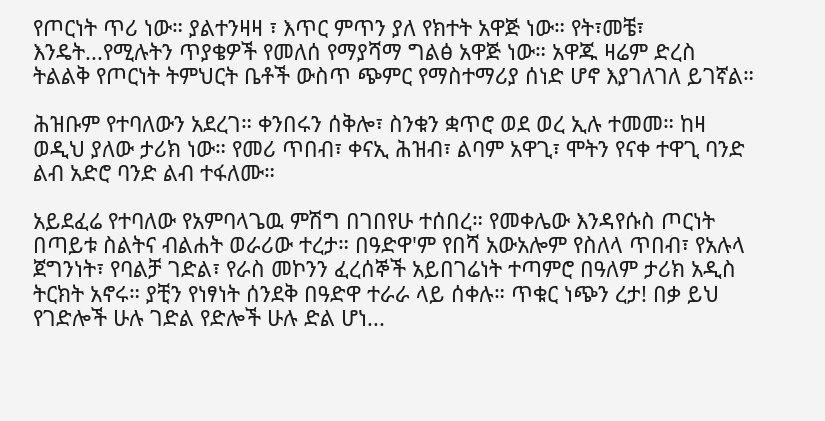የጦርነት ጥሪ ነው። ያልተንዛዛ ፣ እጥር ምጥን ያለ የክተት አዋጅ ነው። የት፣መቼ፣ እንዴት...የሚሉትን ጥያቄዎች የመለሰ የማያሻማ ግልፅ አዋጅ ነው። አዋጁ ዛሬም ድረስ ትልልቅ የጦርነት ትምህርት ቤቶች ውስጥ ጭምር የማስተማሪያ ሰነድ ሆኖ እያገለገለ ይገኛል።

ሕዝቡም የተባለውን አደረገ። ቀንበሩን ሰቅሎ፣ ስንቁን ቋጥሮ ወደ ወረ ኢሉ ተመመ። ከዛ ወዲህ ያለው ታሪክ ነው። የመሪ ጥበብ፣ ቀናኢ ሕዝብ፣ ልባም አዋጊ፣ ሞትን የናቀ ተዋጊ ባንድ ልብ አድሮ ባንድ ልብ ተፋለሙ።

አይደፈሬ የተባለው የአምባላጌዉ ምሽግ በገበየሁ ተሰበረ። የመቀሌው እንዳየሱስ ጦርነት በጣይቱ ስልትና ብልሐት ወራሪው ተረታ። በዓድዋ'ም የበሻ አውአሎም የስለላ ጥበብ፣ የአሉላ ጀግንነት፣ የባልቻ ገድል፣ የራስ መኮንን ፈረሰኞች አይበገሬነት ተጣምሮ በዓለም ታሪክ አዲስ ትርክት አኖሩ። ያቺን የነፃነት ሰንደቅ በዓድዋ ተራራ ላይ ሰቀሉ። ጥቁር ነጭን ረታ! በቃ ይህ የገድሎች ሁሉ ገድል የድሎች ሁሉ ድል ሆነ...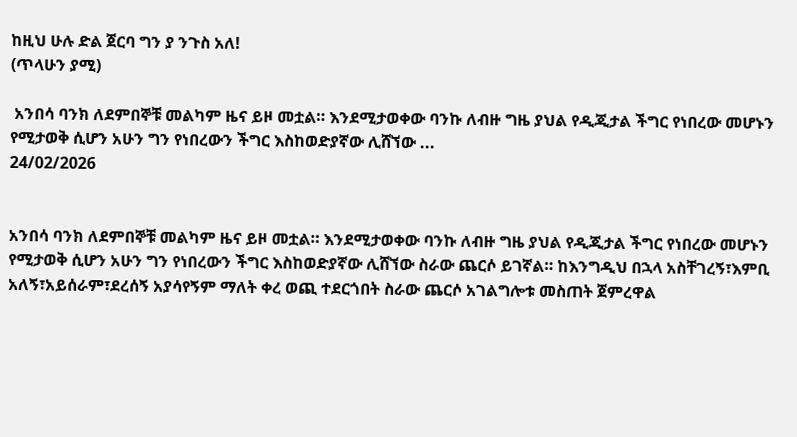ከዚህ ሁሉ ድል ጀርባ ግን ያ ንጉስ አለ!
(ጥላሁን ያሚ)

 አንበሳ ባንክ ለደምበኞቹ መልካም ዜና ይዞ መቷል። እንደሚታወቀው ባንኩ ለብዙ ግዜ ያህል የዲጂታል ችግር የነበረው መሆኑን የሚታወቅ ሲሆን አሁን ግን የነበረውን ችግር እስከወድያኛው ሊሸኘው ...
24/02/2026


አንበሳ ባንክ ለደምበኞቹ መልካም ዜና ይዞ መቷል። እንደሚታወቀው ባንኩ ለብዙ ግዜ ያህል የዲጂታል ችግር የነበረው መሆኑን የሚታወቅ ሲሆን አሁን ግን የነበረውን ችግር እስከወድያኛው ሊሸኘው ስራው ጨርሶ ይገኛል። ከእንግዲህ በኋላ አስቸገረኝ፣እምቢ አለኝ፣አይሰራም፣ደረሰኝ አያሳየኝም ማለት ቀረ ወጪ ተደርጎበት ስራው ጨርሶ አገልግሎቱ መስጠት ጀምረዋል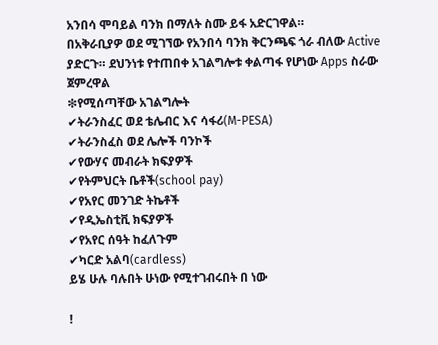አንበሳ ሞባይል ባንክ በማለት ስሙ ይፋ አድርገዋል።
በአቅራቢያዎ ወደ ሚገኘው የአንበሳ ባንክ ቅርንጫፍ ጎራ ብለው Active ያድርጉ። ደህንነቱ የተጠበቀ አገልግሎቱ ቀልጣፋ የሆነው Apps ስራው ጀምረዋል
❇የሚሰጣቸው አገልግሎት
✔ትራንስፈር ወደ ቴሌብር እና ሳፋሪ(M-PESA)
✔ትራንስፈስ ወደ ሌሎች ባንኮች
✔የውሃና መብራት ክፍያዎች
✔የትምህርት ቤቶች(school pay)
✔የአየር መንገድ ትኬቶች
✔የዲኤስቲቪ ክፍያዎች
✔የአየር ሰዓት ከፈለጉም
✔ካርድ አልባ(cardless)
ይሄ ሁሉ ባሉበት ሁነው የሚተገብሩበት በ ነው

!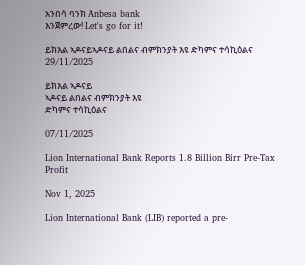አንበሳ ባንክ Anbesa bank
እንጀምረው! Let's go for it!

ይክእል ኣዶናይኣዶናይ ልበልና ብምክንያት እዩ ድካምና ተሳኪዕልና
29/11/2025

ይክእል ኣዶናይ
ኣዶናይ ልበልና ብምክንያት እዩ
ድካምና ተሳኪዕልና

07/11/2025

Lion International Bank Reports 1.8 Billion Birr Pre-Tax Profit

Nov 1, 2025

Lion International Bank (LIB) reported a pre-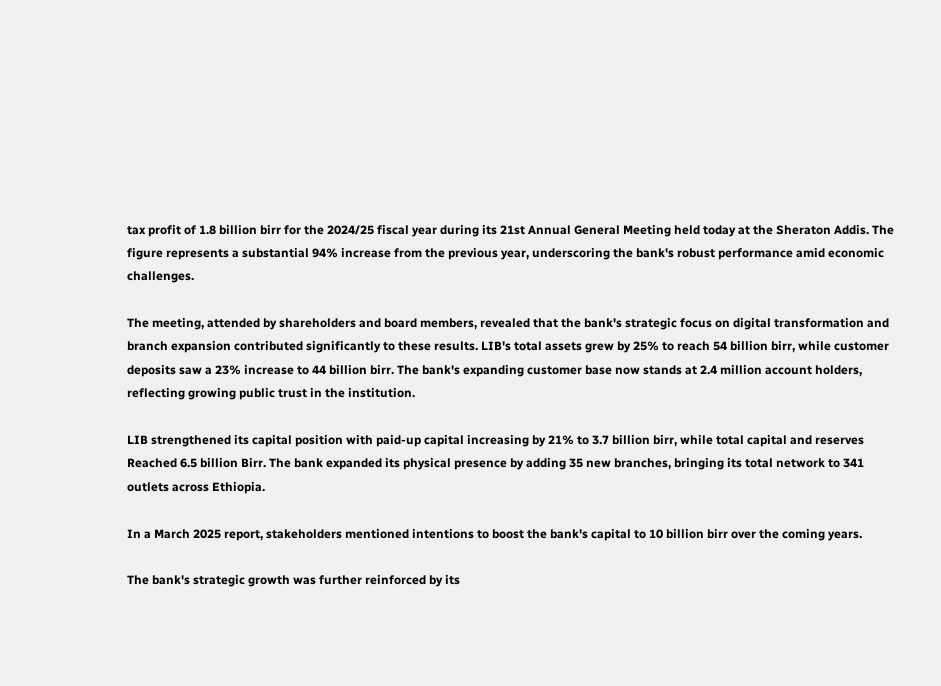tax profit of 1.8 billion birr for the 2024/25 fiscal year during its 21st Annual General Meeting held today at the Sheraton Addis. The figure represents a substantial 94% increase from the previous year, underscoring the bank's robust performance amid economic challenges.

The meeting, attended by shareholders and board members, revealed that the bank's strategic focus on digital transformation and branch expansion contributed significantly to these results. LIB's total assets grew by 25% to reach 54 billion birr, while customer deposits saw a 23% increase to 44 billion birr. The bank's expanding customer base now stands at 2.4 million account holders, reflecting growing public trust in the institution.

LIB strengthened its capital position with paid-up capital increasing by 21% to 3.7 billion birr, while total capital and reserves Reached 6.5 billion Birr. The bank expanded its physical presence by adding 35 new branches, bringing its total network to 341 outlets across Ethiopia.

In a March 2025 report, stakeholders mentioned intentions to boost the bank's capital to 10 billion birr over the coming years.

The bank's strategic growth was further reinforced by its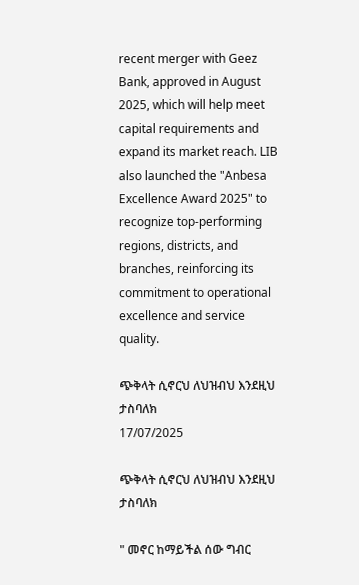recent merger with Geez Bank, approved in August 2025, which will help meet capital requirements and expand its market reach. LIB also launched the "Anbesa Excellence Award 2025" to recognize top-performing regions, districts, and branches, reinforcing its commitment to operational excellence and service quality.

ጭቅላት ሲኖርህ ለህዝብህ እንደዚህ ታስባለክ
17/07/2025

ጭቅላት ሲኖርህ ለህዝብህ እንደዚህ ታስባለክ

" መኖር ከማይችል ሰው ግብር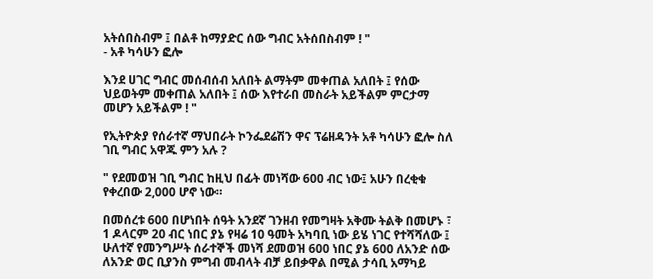አትሰበስብም ፤ በልቶ ከማያድር ሰው ግብር አትሰበስብም ! "
- አቶ ካሳሁን ፎሎ

እንደ ሀገር ግብር መሰብሰብ አለበት ልማትም መቀጠል አለበት ፤ የሰው ህይወትም መቀጠል አለበት ፤ ሰው እየተራበ መስራት አይችልም ምርታማ መሆን አይችልም ! "

የኢትዮጵያ የሰራተኛ ማህበራት ኮንፌደሬሽን ዋና ፕሬዘዳንት አቶ ካሳሁን ፎሎ ስለ ገቢ ግብር አዋጁ ምን አሉ ?

" የደመወዝ ገቢ ግብር ከዚህ በፊት መነሻው 600 ብር ነው፤ አሁን በረቂቁ የቀረበው 2,000 ሆኖ ነው።

በመሰረቱ 600 በሆነበት ሰዓት አንደኛ ገንዘብ የመግዛት አቅሙ ትልቅ በመሆኑ ፣ 1 ዶላርም 20 ብር ነበር ያኔ የዛሬ 10 ዓመት አካባቢ ነው ይሄ ነገር የተሻሻለው ፤ ሁለተኛ የመንግሥት ሰራተኞች መነሻ ደመወዝ 600 ነበር ያኔ 600 ለአንድ ሰው ለአንድ ወር ቢያንስ ምግብ መብላት ብቻ ይበቃዋል በሚል ታሳቢ አማካይ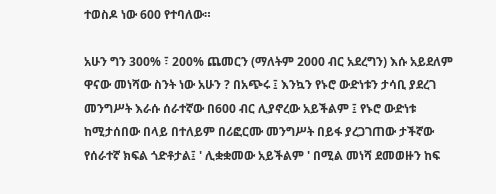ተወስዶ ነው 600 የተባለው።

አሁን ግን 300% ፣ 200% ጨመርን (ማለትም 2000 ብር አደረግን) እሱ አይደለም ዋናው መነሻው ስንት ነው አሁን ? በአጭሩ ፤ እንኳን የኑሮ ውድነቱን ታሳቢ ያደረገ መንግሥት እራሱ ሰራተኛው በ600 ብር ሊያኖረው አይችልም ፤ የኑሮ ውድነቱ ከሚታሰበው በላይ በተለይም በሪፎርሙ መንግሥት በይፋ ያረጋገጠው ታችኛው የሰራተኛ ክፍል ጎድቶታል፤ ' ሊቋቋመው አይችልም ' በሚል መነሻ ደመወዙን ከፍ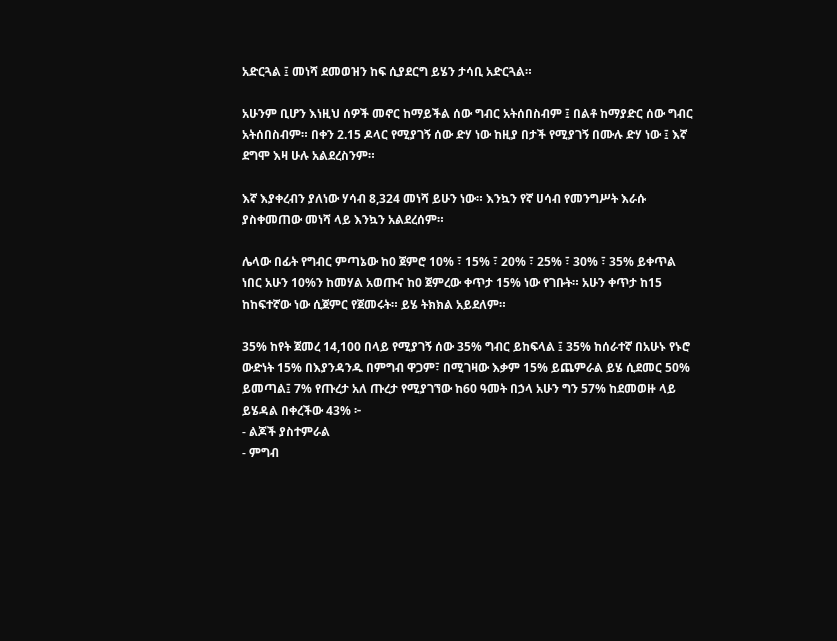አድርጓል ፤ መነሻ ደመወዝን ከፍ ሲያደርግ ይሄን ታሳቢ አድርጓል።

አሁንም ቢሆን እነዚህ ሰዎች መኖር ከማይችል ሰው ግብር አትሰበስብም ፤ በልቶ ከማያድር ሰው ግብር አትሰበስብም። በቀን 2.15 ዶላር የሚያገኝ ሰው ድሃ ነው ከዚያ በታች የሚያገኝ በሙሉ ድሃ ነው ፤ እኛ ደግሞ እዛ ሁሉ አልደረስንም።

እኛ እያቀረብን ያለነው ሃሳብ 8,324 መነሻ ይሁን ነው። እንኳን የኛ ሀሳብ የመንግሥት እራሱ ያስቀመጠው መነሻ ላይ እንኳን አልደረሰም።

ሌላው በፊት የግብር ምጣኔው ከ0 ጀምሮ 10% ፣ 15% ፣ 20% ፣ 25% ፣ 30% ፣ 35% ይቀጥል ነበር አሁን 10%ን ከመሃል አወጡና ከ0 ጀምረው ቀጥታ 15% ነው የገቡት። አሁን ቀጥታ ከ15 ከከፍተኛው ነው ሲጀምር የጀመሩት። ይሄ ትክክል አይደለም።

35% ከየት ጀመረ 14,100 በላይ የሚያገኝ ሰው 35% ግብር ይከፍላል ፤ 35% ከሰራተኛ በአሁኑ የኑሮ ውድነት 15% በእያንዳንዱ በምግብ ዋጋም፣ በሚገዛው እቃም 15% ይጨምራል ይሄ ሲደመር 50% ይመጣል፤ 7% የጡረታ አለ ጡረታ የሚያገኘው ከ60 ዓመት በኃላ አሁን ግን 57% ከደመወዙ ላይ ይሄዳል በቀረችው 43% ፦
- ልጆች ያስተምራል
- ምግብ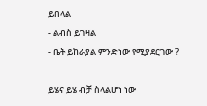ይበላል
- ልብስ ይገዛል
- ቤት ይከራያል ምንድነው የሚያደርገው ?

ይሄና ይሄ ብቻ ስላልሆነ ነው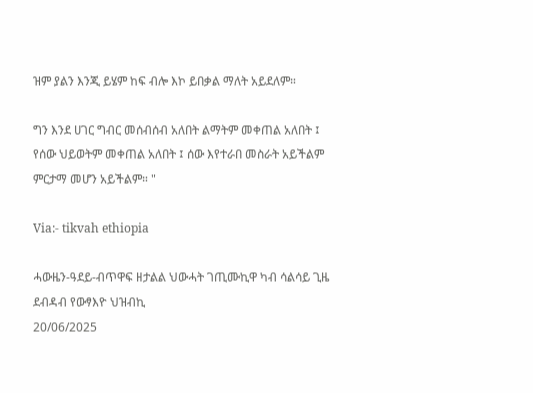ዝም ያልን እንጂ ይሄም ከፍ ብሎ እኮ ይበቃል ማለት አይደለም።

ግን እንደ ሀገር ግብር መሰብሰብ አለበት ልማትም መቀጠል አለበት ፤ የሰው ህይወትም መቀጠል አለበት ፤ ሰው እየተራበ መስራት አይችልም ምርታማ መሆን አይችልም። "

Via:- tikvah ethiopia

ሓውዜን-ዓደይ-ብጥዋፍ ዘታልል ህውሓት ገጢሙኪዋ ካብ ሳልሳይ ጊዜ ደብዳብ የውፃእዮ ህዝብኪ
20/06/2025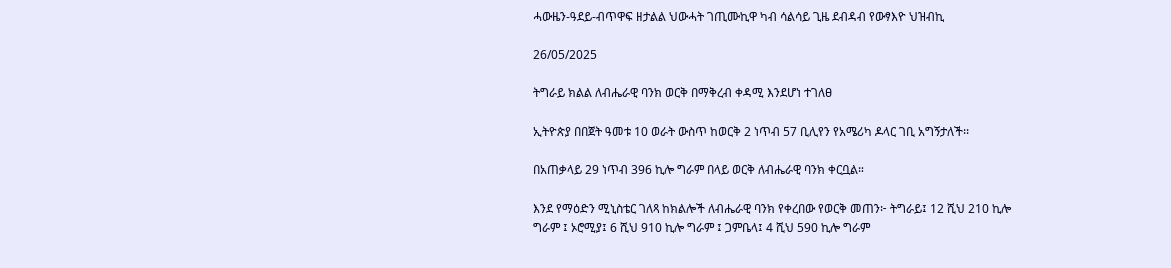ሓውዜን-ዓደይ-ብጥዋፍ ዘታልል ህውሓት ገጢሙኪዋ ካብ ሳልሳይ ጊዜ ደብዳብ የውፃእዮ ህዝብኪ

26/05/2025

ትግራይ ክልል ለብሔራዊ ባንክ ወርቅ በማቅረብ ቀዳሚ እንደሆነ ተገለፀ

ኢትዮጵያ በበጀት ዓመቱ 10 ወራት ውስጥ ከወርቅ 2 ነጥብ 57 ቢሊየን የአሜሪካ ዶላር ገቢ አግኝታለች፡፡

በአጠቃላይ 29 ነጥብ 396 ኪሎ ግራም በላይ ወርቅ ለብሔራዊ ባንክ ቀርቧል።

እንደ የማዕድን ሚኒስቴር ገለጻ ከክልሎች ለብሔራዊ ባንክ የቀረበው የወርቅ መጠን፦ ትግራይ፤ 12 ሺህ 210 ኪሎ ግራም ፤ ኦሮሚያ፤ 6 ሺህ 910 ኪሎ ግራም ፤ ጋምቤላ፤ 4 ሺህ 590 ኪሎ ግራም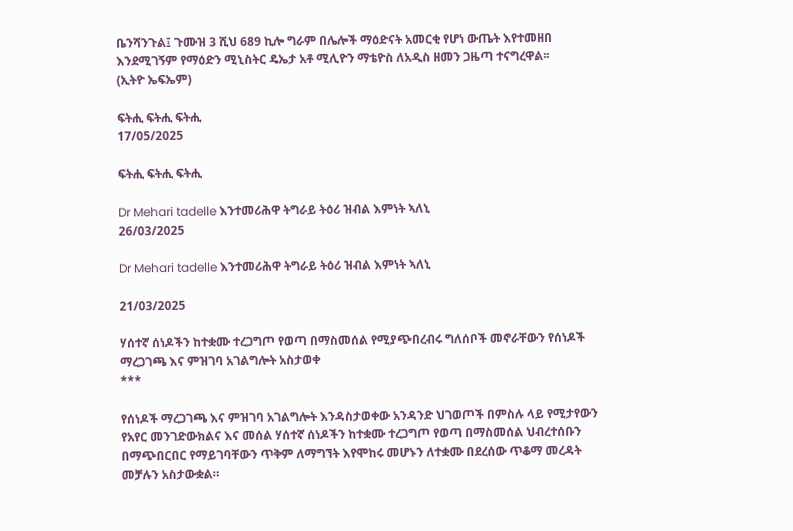ቤንሻንጉል፤ ጉሙዝ 3 ሺህ 689 ኪሎ ግራም በሌሎች ማዕድናት አመርቂ የሆነ ውጤት እየተመዘበ እንደሚገኝም የማዕድን ሚኒስትር ዴኤታ አቶ ሚሊዮን ማቴዮስ ለአዲስ ዘመን ጋዜጣ ተናግረዋል፡፡
(ኢትዮ ኤፍኤም)

ፍትሒ ፍትሒ ፍትሒ
17/05/2025

ፍትሒ ፍትሒ ፍትሒ

Dr Mehari tadelle እንተመሪሕዋ ትግራይ ትዕሪ ዝብል እምነት ኣለኒ
26/03/2025

Dr Mehari tadelle እንተመሪሕዋ ትግራይ ትዕሪ ዝብል እምነት ኣለኒ

21/03/2025

ሃሰተኛ ሰነዶችን ከተቋሙ ተረጋግጦ የወጣ በማስመሰል የሚያጭበረብሩ ግለሰቦች መኖራቸውን የሰነዶች ማረጋገጫ እና ምዝገባ አገልግሎት አስታወቀ
***

የሰነዶች ማረጋገጫ እና ምዝገባ አገልግሎት እንዳስታወቀው አንዳንድ ህገወጦች በምስሉ ላይ የሚታየውን የአየር መንገድውክልና እና መሰል ሃሰተኛ ሰነዶችን ከተቋሙ ተረጋግጦ የወጣ በማስመሰል ህብረተሰቡን በማጭበርበር የማይገባቸውን ጥቅም ለማግኘት እየሞከሩ መሆኑን ለተቋሙ በደረሰው ጥቆማ መረዳት መቻሉን አስታውቋል።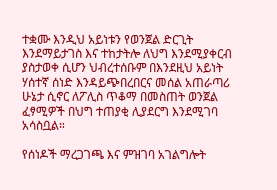ተቋሙ እንዲህ አይነቱን የወንጀል ድርጊት እንደማይታገስ እና ተከታትሎ ለህግ እንደሚያቀርብ ያስታወቀ ሲሆን ህብረተሰቡም በእንደዚህ አይነት ሃሰተኛ ሰነድ እንዳይጭበረበርና መሰል አጠራጣሪ ሁኔታ ሲኖር ለፖሊስ ጥቆማ በመስጠት ወንጀል ፈፃሚዎች በህግ ተጠያቂ ሊያደርግ እንደሚገባ አሳስቧል።

የሰነዶች ማረጋገጫ እና ምዝገባ አገልግሎት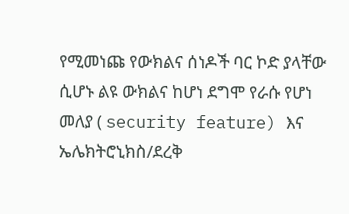የሚመነጩ የውክልና ሰነዶች ባር ኮድ ያላቸው ሲሆኑ ልዩ ውክልና ከሆነ ደግሞ የራሱ የሆነ መለያ ( security feature) እና ኤሌክትሮኒክስ/ደረቅ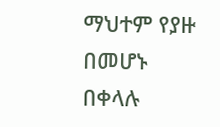ማህተም የያዙ በመሆኑ በቀላሉ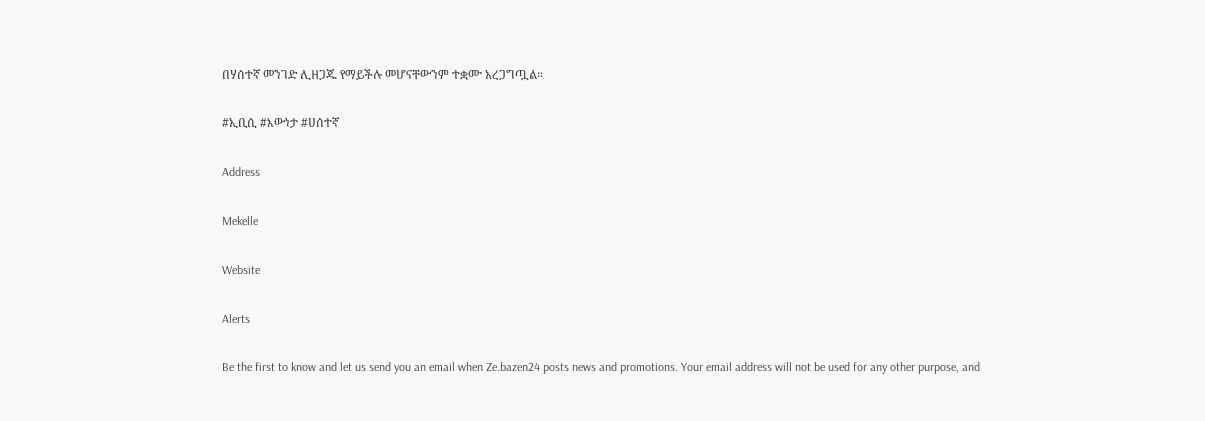በሃሰተኛ መንገድ ሊዘጋጁ የማይችሉ መሆናቸውንም ተቋሙ አረጋግጧል።

#ኢቢሲ #እውነታ #ሀሰተኛ

Address

Mekelle

Website

Alerts

Be the first to know and let us send you an email when Ze.bazen24 posts news and promotions. Your email address will not be used for any other purpose, and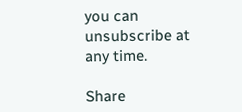you can unsubscribe at any time.

Share